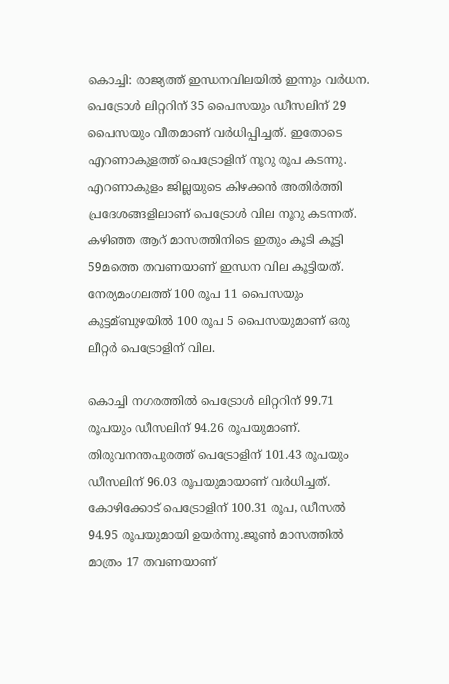കൊച്ചി: രാജ്യത്ത് ഇന്ധനവിലയില്‍ ഇന്നും വര്‍ധന. പെട്രോള്‍ ലിറ്ററിന് 35 പൈസയും ഡീസലിന് 29 പൈസയും വീതമാണ് വര്‍ധിപ്പിച്ചത്. ഇതോടെ എറണാകുളത്ത് പെട്രോളിന് നൂറു രൂപ കടന്നു. എറണാകുളം ജില്ലയുടെ കിഴക്കന്‍ അതിര്‍ത്തി പ്രദേശങ്ങളിലാണ് പെട്രോള്‍ വില നൂറു കടന്നത്. കഴിഞ്ഞ ആറ് മാസത്തിനിടെ ഇതും കൂടി കൂട്ടി 59മത്തെ തവണയാണ് ഇന്ധന വില കൂട്ടിയത്. നേര്യമംഗലത്ത് 100 രൂപ 11 പൈസയും കുട്ടമ്ബുഴയില്‍ 100 രൂപ 5 പൈസയുമാണ് ഒരു ലീറ്റര്‍ പെട്രോളിന് വില.

കൊച്ചി നഗരത്തില്‍ പെട്രോള്‍ ലിറ്ററിന് 99.71 രൂപയും ഡീസലിന് 94.26 രൂപയുമാണ്. തിരുവനന്തപുരത്ത് പെട്രോളിന് 101.43 രൂപയും ഡീസലിന് 96.03 രൂപയുമായാണ് വര്‍ധിച്ചത്. കോഴിക്കോട് പെട്രോളിന് 100.31 രൂപ, ഡീസല്‍ 94.95 രൂപയുമായി ഉയര്‍ന്നു.ജൂണ്‍ മാസത്തില്‍ മാത്രം 17 തവണയാണ്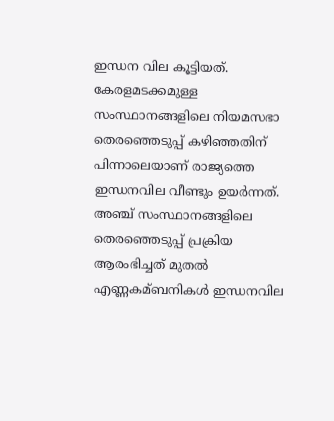ഇന്ധന വില കൂട്ടിയത്. കേരളമടക്കമുള്ള സംസ്ഥാനങ്ങളിലെ നിയമസഭാ തെരഞ്ഞെടുപ്പ് കഴിഞ്ഞതിന് പിന്നാലെയാണ് രാജ്യത്തെ ഇന്ധനവില വീണ്ടും ഉയര്‍ന്നത്. അഞ്ച് സംസ്ഥാനങ്ങളിലെ തെരഞ്ഞെടുപ്പ് പ്രക്രിയ ആരംഭിച്ചത് മുതല്‍ എണ്ണകമ്ബനികള്‍ ഇന്ധനവില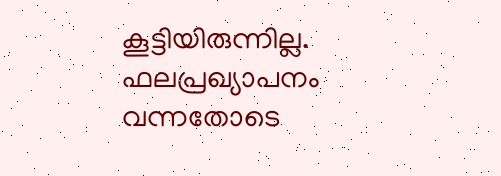കൂട്ടിയിരുന്നില്ല. ഫലപ്രഖ്യാപനം വന്നതോടെ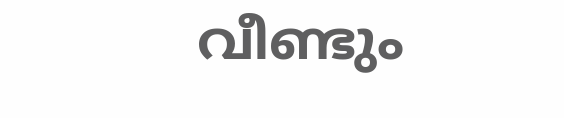വീണ്ടും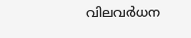വിലവര്‍ധന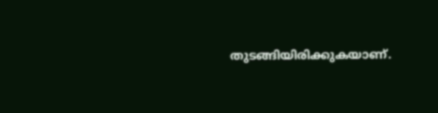തുടങ്ങിയിരിക്കുകയാണ്.